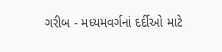ગરીબ - મધ્યમવર્ગનાં દર્દીઓ માટે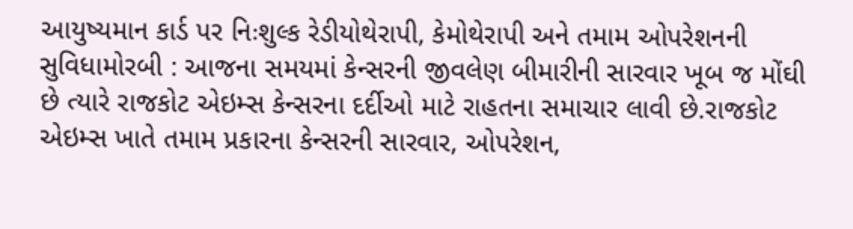આયુષ્યમાન કાર્ડ પર નિઃશુલ્ક રેડીયોથેરાપી, કેમોથેરાપી અને તમામ ઓપરેશનની સુવિધામોરબી : આજના સમયમાં કેન્સરની જીવલેણ બીમારીની સારવાર ખૂબ જ મોંઘી છે ત્યારે રાજકોટ એઇમ્સ કેન્સરના દર્દીઓ માટે રાહતના સમાચાર લાવી છે.રાજકોટ એઇમ્સ ખાતે તમામ પ્રકારના કેન્સરની સારવાર, ઓપરેશન,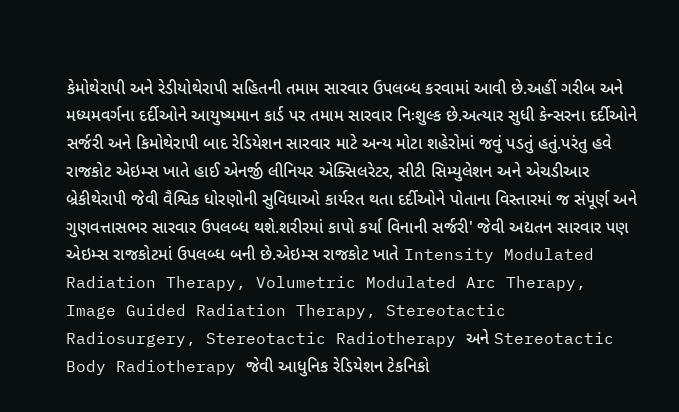કેમોથેરાપી અને રેડીયોથેરાપી સહિતની તમામ સારવાર ઉપલબ્ધ કરવામાં આવી છે.અહીં ગરીબ અને મધ્યમવર્ગના દર્દીઓને આયુષ્યમાન કાર્ડ પર તમામ સારવાર નિઃશુલ્ક છે.અત્યાર સુધી કેન્સરના દર્દીઓને સર્જરી અને કિમોથેરાપી બાદ રેડિયેશન સારવાર માટે અન્ય મોટા શહેરોમાં જવું પડતું હતું.પરંતુ હવે રાજકોટ એઇમ્સ ખાતે હાઈ એનર્જી લીનિયર એક્સિલરેટર, સીટી સિમ્યુલેશન અને એચડીઆર બ્રેકીથેરાપી જેવી વૈશ્વિક ધોરણોની સુવિધાઓ કાર્યરત થતા દર્દીઓને પોતાના વિસ્તારમાં જ સંપૂર્ણ અને ગુણવત્તાસભર સારવાર ઉપલબ્ધ થશે.શરીરમાં કાપો કર્યા વિનાની સર્જરી' જેવી અદ્યતન સારવાર પણ એઇમ્સ રાજકોટમાં ઉપલબ્ધ બની છે.એઇમ્સ રાજકોટ ખાતે Intensity Modulated Radiation Therapy, Volumetric Modulated Arc Therapy, Image Guided Radiation Therapy, Stereotactic Radiosurgery, Stereotactic Radiotherapy અને Stereotactic Body Radiotherapy જેવી આધુનિક રેડિયેશન ટેકનિકો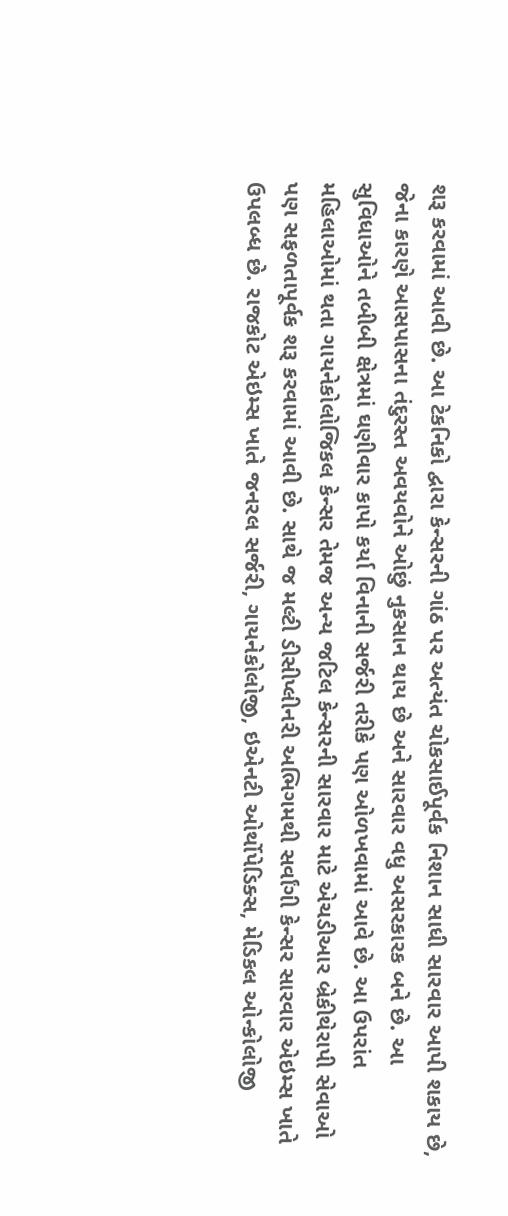શરૂ કરવામાં આવી છે. આ ટેકનિકો દ્વારા કેન્સરની ગાંઠ પર અત્યંત ચોકસાઈપૂર્વક નિશાન સાધી સારવાર આપી શકાય છે, જેના કારણે આસપાસના તંદુરસ્ત અવયવોને ઓછું નુકસાન થાય છે અને સારવાર વધુ અસરકારક બને છે. આ સુવિધાઓને તબીબી ક્ષેત્રમાં ઘણીવાર કાપો કર્યા વિનાની સર્જરી તરીકે પણ ઓળખવામાં આવે છે. આ ઉપરાંત મહિલાઓમાં થતા ગાયનેકોલોજિકલ કેન્સર તેમજ અન્ય જટિલ કેન્સરની સારવાર માટે એચડીઆર બ્રેકીથેરાપી સેવાઓ પણ સફળતાપૂર્વક શરૂ કરવામાં આવી છે. સાથે જ મલ્ટી ડીસીપ્લીનરી અભિગમથી સર્વાંગી કેન્સર સારવાર એઇમ્સ ખાતે ઉપલબ્ધ છે. રાજકોટ એઇમ્સ ખાતે જનરલ સર્જરી, ગાયનેકોલોજી, ઇએનટી ઓર્થોપેડિક્સ, મેડિકલ ઓન્કોલોજી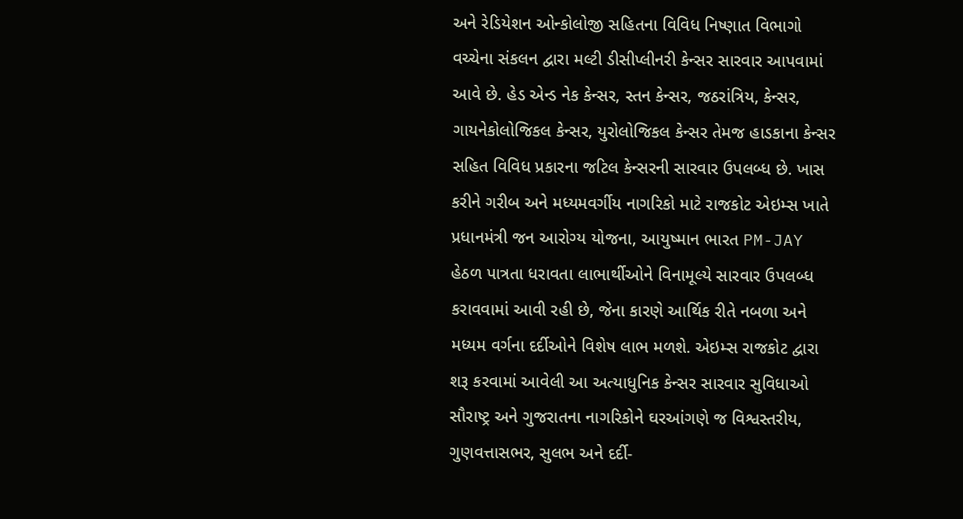અને રેડિયેશન ઓન્કોલોજી સહિતના વિવિધ નિષ્ણાત વિભાગો વચ્ચેના સંકલન દ્વારા મલ્ટી ડીસીપ્લીનરી કેન્સર સારવાર આપવામાં આવે છે. હેડ એન્ડ નેક કેન્સર, સ્તન કેન્સર, જઠરાંત્રિય, કેન્સર, ગાયનેકોલોજિકલ કેન્સર, યુરોલોજિકલ કેન્સર તેમજ હાડકાના કેન્સર સહિત વિવિધ પ્રકારના જટિલ કેન્સરની સારવાર ઉપલબ્ધ છે. ખાસ કરીને ગરીબ અને મધ્યમવર્ગીય નાગરિકો માટે રાજકોટ એઇમ્સ ખાતે પ્રધાનમંત્રી જન આરોગ્ય યોજના, આયુષ્માન ભારત PM-JAY હેઠળ પાત્રતા ધરાવતા લાભાર્થીઓને વિનામૂલ્યે સારવાર ઉપલબ્ધ કરાવવામાં આવી રહી છે, જેના કારણે આર્થિક રીતે નબળા અને મધ્યમ વર્ગના દર્દીઓને વિશેષ લાભ મળશે. એઇમ્સ રાજકોટ દ્વારા શરૂ કરવામાં આવેલી આ અત્યાધુનિક કેન્સર સારવાર સુવિધાઓ સૌરાષ્ટ્ર અને ગુજરાતના નાગરિકોને ઘરઆંગણે જ વિશ્વસ્તરીય, ગુણવત્તાસભર, સુલભ અને દર્દી-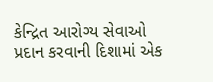કેન્દ્રિત આરોગ્ય સેવાઓ પ્રદાન કરવાની દિશામાં એક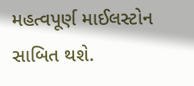મહત્વપૂર્ણ માઈલસ્ટોન સાબિત થશે.